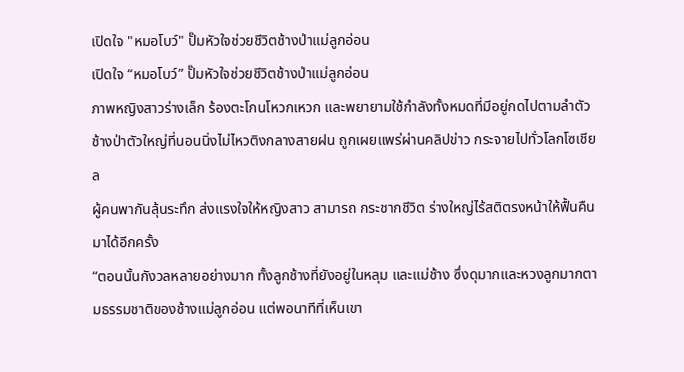เปิดใจ "หมอโบว์" ปั๊มหัวใจช่วยชีวิตช้างป่าแม่ลูกอ่อน
เปิดใจ “หมอโบว์” ปั๊มหัวใจช่วยชีวิตช้างป่าแม่ลูกอ่อน
ภาพหญิงสาวร่างเล็ก ร้องตะโกนโหวกเหวก และพยายามใช้กำลังทั้งหมดที่มีอยู่กดไปตามลำตัว ช้างป่าตัวใหญ่ที่นอนนิ่งไม่ไหวติงกลางสายฝน ถูกเผยแพร่ผ่านคลิปข่าว กระจายไปทั่วโลกโซเชียล
ผู้คนพากันลุ้นระทึก ส่งแรงใจให้หญิงสาว สามารถ กระชากชีวิต ร่างใหญ่ไร้สติตรงหน้าให้ฟื้นคืนมาได้อีกครั้ง
“ตอนนั้นกังวลหลายอย่างมาก ทั้งลูกช้างที่ยังอยู่ในหลุม และแม่ช้าง ซึ่งดุมากและหวงลูกมากตามธรรมชาติของช้างแม่ลูกอ่อน แต่พอนาทีที่เห็นเขา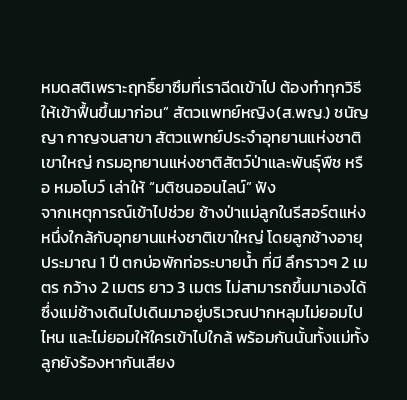หมดสติเพราะฤทธิ์ยาซึมที่เราฉีดเข้าไป ต้องทำทุกวิธีให้เข้าฟื้นขึ้นมาก่อน” สัตวแพทย์หญิง(ส.พญ.) ชนัญญา กาญจนสาขา สัตวแพทย์ประจำอุทยานแห่งชาติเขาใหญ่ กรมอุทยานแห่งชาติสัตว์ป่าและพันธุ์พืช หรือ หมอโบว์ เล่าให้ “มติชนออนไลน์” ฟัง
จากเหตุการณ์เข้าไปช่วย ช้างป่าแม่ลูกในรีสอร์ตแห่งหนึ่งใกล้กับอุทยานแห่งชาติเขาใหญ่ โดยลูกช้างอายุประมาณ 1 ปี ตกบ่อพักท่อระบายน้ำ ที่มี ลึกราวๆ 2 เมตร กว้าง 2 เมตร ยาว 3 เมตร ไม่สามารถขึ้นมาเองได้ ซึ่งแม่ช้างเดินไปเดินมาอยู่บริเวณปากหลุมไม่ยอมไปไหน และไม่ยอมให้ใครเข้าไปใกล้ พร้อมกันนั้นทั้งแม่ทั้งลูกยังร้องหากันเสียง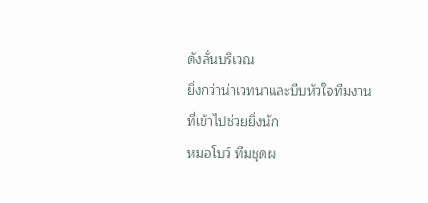ดังลั่นบริเวณ
ยิ่งกว่าน่าเวทนาและบีบหัวใจทีมงานที่เข้าไปช่วยยิ่งนัก
หมอโบว์ ทีมชุดผ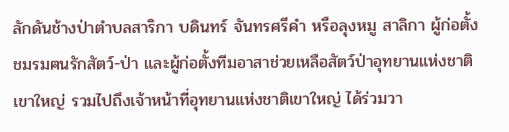ลักดันช้างป่าตำบลสาริกา บดินทร์ จันทรศรีคำ หรือลุงหมู สาลิกา ผู้ก่อตั้งชมรมฅนรักสัตว์-ป่า และผู้ก่อตั้งทีมอาสาช่วยเหลือสัตว์ป่าอุทยานแห่งชาติเขาใหญ่ รวมไปถึงเจ้าหน้าที่อุทยานแห่งชาติเขาใหญ่ ได้ร่วมวา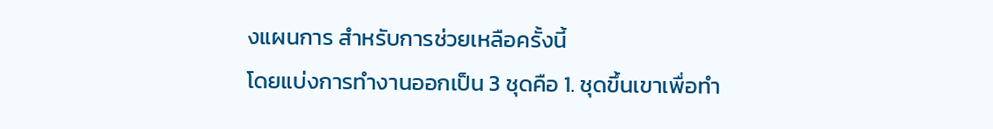งแผนการ สำหรับการช่วยเหลือครั้งนี้
โดยแบ่งการทำงานออกเป็น 3 ชุดคือ 1. ชุดขึ้นเขาเพื่อทำ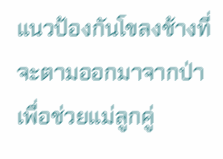แนวป้องกันโขลงช้างที่จะตามออกมาจากป่า เพื่อช่วยแม่ลูกคู่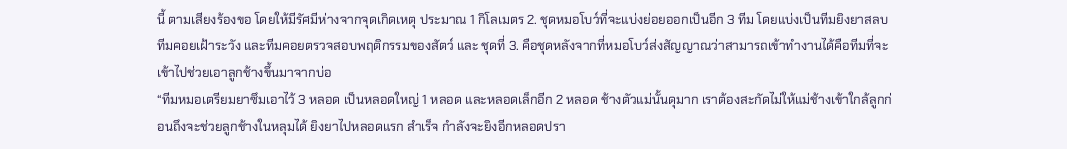นี้ ตามเสียงร้องขอ โดยให้มีรัศมีห่างจากจุดเกิดเหตุ ประมาณ 1 กิโลเมตร 2. ชุดหมอโบว์ที่จะแบ่งย่อยออกเป็นอีก 3 ทีม โดยแบ่งเป็นทีมยิงยาสลบ ทีมคอยเฝ้าระวัง และทีมคอยตรวจสอบพฤติกรรมของสัตว์ และ ชุดที่ 3. คือชุดหลังจากที่หมอโบว์ส่งสัญญาณว่าสามารถเข้าทำงานได้คือทีมที่จะเข้าไปช่วยเอาลูกช้างขึ้นมาจากบ่อ
“ทีมหมอเตรียมยาซึมเอาไว้ 3 หลอด เป็นหลอดใหญ่ 1 หลอด และหลอดเล็กอีก 2 หลอด ช้างตัวแม่นั้นดุมาก เราต้องสะกัดไม่ให้แม่ช้างเข้าใกล้ลูกก่อนถึงจะช่วยลูกช้างในหลุมได้ ยิงยาไปหลอดแรก สำเร็จ กำลังจะยิงอีกหลอดปรา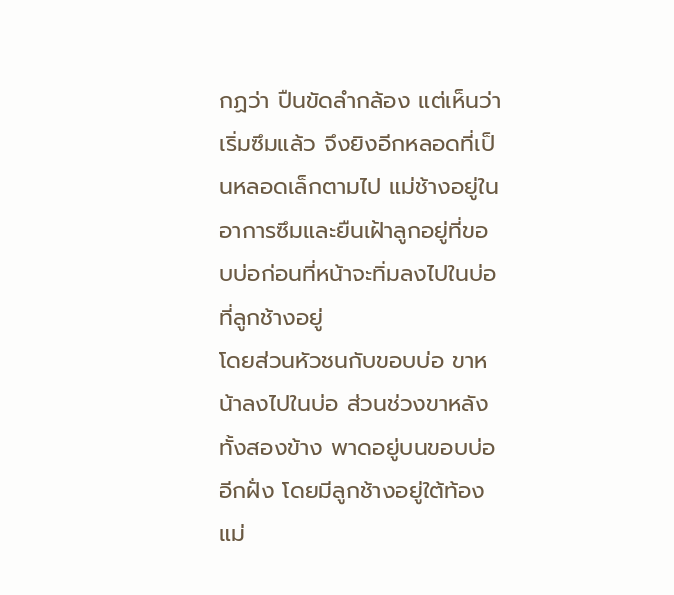กฏว่า ปืนขัดลำกล้อง แต่เห็นว่า เริ่มซึมแล้ว จึงยิงอีกหลอดที่เป็นหลอดเล็กตามไป แม่ช้างอยู่ในอาการซึมและยืนเฝ้าลูกอยู่ที่ขอบบ่อก่อนที่หน้าจะทิ่มลงไปในบ่อที่ลูกช้างอยู่
โดยส่วนหัวชนกับขอบบ่อ ขาหน้าลงไปในบ่อ ส่วนช่วงขาหลังทั้งสองข้าง พาดอยู่บนขอบบ่ออีกฝั่ง โดยมีลูกช้างอยู่ใต้ท้องแม่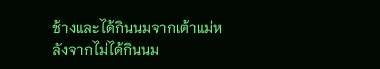ช้างและได้กินนมจากเต้าแม่หลังจากไม่ได้กินนม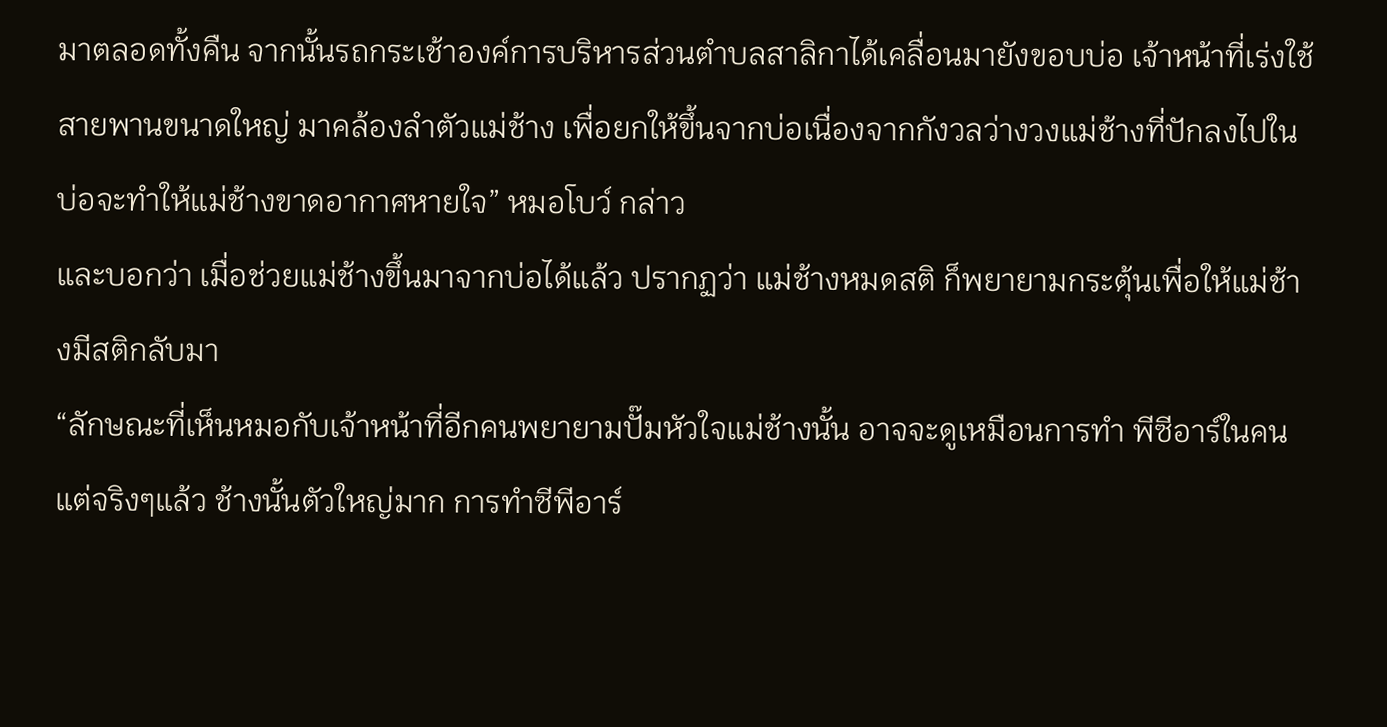มาตลอดทั้งคืน จากนั้นรถกระเช้าองค์การบริหารส่วนตำบลสาลิกาได้เคลื่อนมายังขอบบ่อ เจ้าหน้าที่เร่งใช้สายพานขนาดใหญ่ มาคล้องลำตัวแม่ช้าง เพื่อยกให้ขึ้นจากบ่อเนื่องจากกังวลว่างวงแม่ช้างที่ปักลงไปในบ่อจะทำให้แม่ช้างขาดอากาศหายใจ” หมอโบว์ กล่าว
และบอกว่า เมื่อช่วยแม่ช้างขึ้นมาจากบ่อได้แล้ว ปรากฏว่า แม่ช้างหมดสติ ก็พยายามกระตุ้นเพื่อให้แม่ช้างมีสติกลับมา
“ลักษณะที่เห็นหมอกับเจ้าหน้าที่อีกคนพยายามปั๊มหัวใจแม่ช้างนั้น อาจจะดูเหมือนการทำ พีซีอาร์ในคน แต่จริงๆแล้ว ช้างนั้นตัวใหญ่มาก การทำซีพีอาร์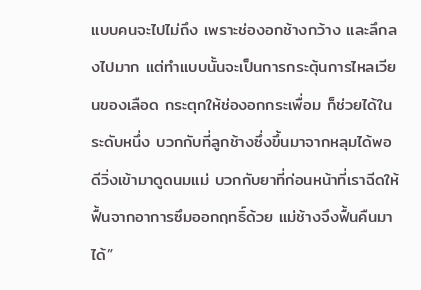แบบคนจะไปไม่ถึง เพราะช่องอกช้างกว้าง และลึกลงไปมาก แต่ทำแบบนั้นจะเป็นการกระตุ้นการไหลเวียนของเลือด กระตุกให้ช่องอกกระเพื่อม ก็ช่วยได้ในระดับหนึ่ง บวกกับที่ลูกช้างซึ่งขึ้นมาจากหลุมได้พอดีวิ่งเข้ามาดูดนมแม่ บวกกับยาที่ก่อนหน้าที่เราฉีดให้ฟื้นจากอาการซึมออกฤทธิ์ด้วย แม่ช้างจึงฟื้นคืนมาได้”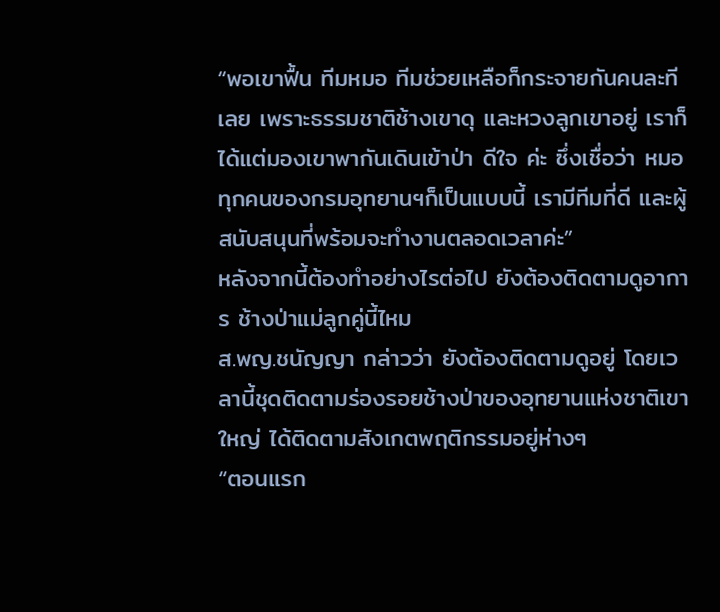“พอเขาฟื้น ทีมหมอ ทีมช่วยเหลือก็กระจายกันคนละทีเลย เพราะธรรมชาติช้างเขาดุ และหวงลูกเขาอยู่ เราก็ได้แต่มองเขาพากันเดินเข้าป่า ดีใจ ค่ะ ซึ่งเชื่อว่า หมอทุกคนของกรมอุทยานฯก็เป็นแบบนี้ เรามีทีมที่ดี และผู้สนับสนุนที่พร้อมจะทำงานตลอดเวลาค่ะ”
หลังจากนี้ต้องทำอย่างไรต่อไป ยังต้องติดตามดูอาการ ช้างป่าแม่ลูกคู่นี้ไหม
ส.พญ.ชนัญญา กล่าวว่า ยังต้องติดตามดูอยู่ โดยเวลานี้ชุดติดตามร่องรอยช้างป่าของอุทยานแห่งชาติเขาใหญ่ ได้ติดตามสังเกตพฤติกรรมอยู่ห่างๆ
“ตอนแรก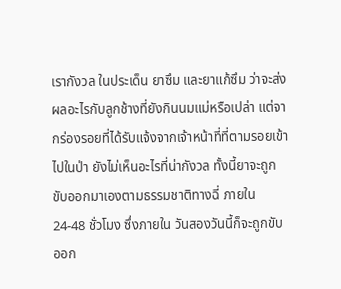เรากังวล ในประเด็น ยาซึม และยาแก้ซึม ว่าจะส่งผลอะไรกับลูกช้างที่ยังกินนมแม่หรือเปล่า แต่จากร่องรอยที่ได้รับแจ้งจากเจ้าหน้าที่ที่ตามรอยเข้าไปในป่า ยังไม่เห็นอะไรที่น่ากังวล ทั้งนี้ยาจะถูกขับออกมาเองตามธรรมชาติทางฉี่ ภายใน 24-48 ชั่วโมง ซึ่งภายใน วันสองวันนี้ก็จะถูกขับออก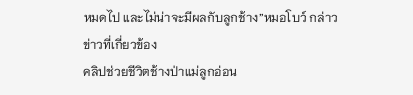หมดไป และไม่น่าจะมีผลกับลูกช้าง”หมอโบว์ กล่าว
ข่าวที่เกี่ยวข้อง
คลิปช่วยชีวิตช้างป่าแม่ลูกอ่อน